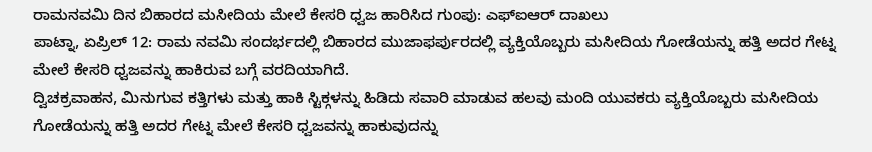ರಾಮನವಮಿ ದಿನ ಬಿಹಾರದ ಮಸೀದಿಯ ಮೇಲೆ ಕೇಸರಿ ಧ್ವಜ ಹಾರಿಸಿದ ಗುಂಪು: ಎಫ್ಐಆರ್ ದಾಖಲು
ಪಾಟ್ನಾ, ಏಪ್ರಿಲ್ 12: ರಾಮ ನವಮಿ ಸಂದರ್ಭದಲ್ಲಿ ಬಿಹಾರದ ಮುಜಾಫರ್ಪುರದಲ್ಲಿ ವ್ಯಕ್ತಿಯೊಬ್ಬರು ಮಸೀದಿಯ ಗೋಡೆಯನ್ನು ಹತ್ತಿ ಅದರ ಗೇಟ್ನ ಮೇಲೆ ಕೇಸರಿ ಧ್ವಜವನ್ನು ಹಾಕಿರುವ ಬಗ್ಗೆ ವರದಿಯಾಗಿದೆ.
ದ್ವಿಚಕ್ರವಾಹನ, ಮಿನುಗುವ ಕತ್ತಿಗಳು ಮತ್ತು ಹಾಕಿ ಸ್ಟಿಕ್ಗಳನ್ನು ಹಿಡಿದು ಸವಾರಿ ಮಾಡುವ ಹಲವು ಮಂದಿ ಯುವಕರು ವ್ಯಕ್ತಿಯೊಬ್ಬರು ಮಸೀದಿಯ ಗೋಡೆಯನ್ನು ಹತ್ತಿ ಅದರ ಗೇಟ್ನ ಮೇಲೆ ಕೇಸರಿ ಧ್ವಜವನ್ನು ಹಾಕುವುದನ್ನು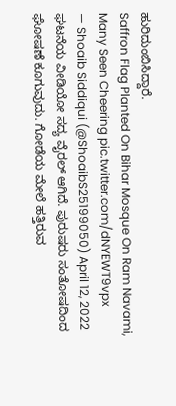ಹುರಿದುಂಬಿಸಿದ್ದಾರೆ.
Saffron Flag Planted On Bihar Mosque On Ram Navami, Many Seen Cheering pic.twitter.com/dNYEWT9vpx
— Shoaib Siddiqui (@ShoaibS25199050) April 12, 2022
ಘಟನೆಯ ವೀಡಿಯೋ ಸದ್ಯ ವೈರಲ್ ಆಗಿದೆ. ಪುರುಷರು ಸಂತೋಷದಿಂದ ಘೋಷಣೆ ಕೂಗುವುದು. ಗೋಡೆಯ ಮೇಲೆ ಹತ್ತಿರುವ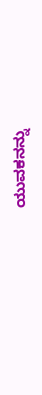ಯುವಕನನ್ನು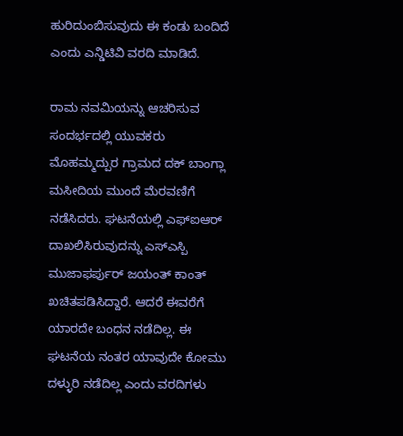ಹುರಿದುಂಬಿಸುವುದು ಈ ಕಂಡು ಬಂದಿದೆ ಎಂದು ಎನ್ಡಿಟಿವಿ ವರದಿ ಮಾಡಿದೆ.

ರಾಮ ನವಮಿಯನ್ನು ಆಚರಿಸುವ ಸಂದರ್ಭದಲ್ಲಿ ಯುವಕರು ಮೊಹಮ್ಮದ್ಪುರ ಗ್ರಾಮದ ದಕ್ ಬಾಂಗ್ಲಾ ಮಸೀದಿಯ ಮುಂದೆ ಮೆರವಣಿಗೆ ನಡೆಸಿದರು. ಘಟನೆಯಲ್ಲಿ ಎಫ್ಐಆರ್ ದಾಖಲಿಸಿರುವುದನ್ನು ಎಸ್ಎಸ್ಪಿ ಮುಜಾಫರ್ಪುರ್ ಜಯಂತ್ ಕಾಂತ್ ಖಚಿತಪಡಿಸಿದ್ದಾರೆ. ಆದರೆ ಈವರೆಗೆ ಯಾರದೇ ಬಂಧನ ನಡೆದಿಲ್ಲ. ಈ ಘಟನೆಯ ನಂತರ ಯಾವುದೇ ಕೋಮು ದಳ್ಳುರಿ ನಡೆದಿಲ್ಲ ಎಂದು ವರದಿಗಳು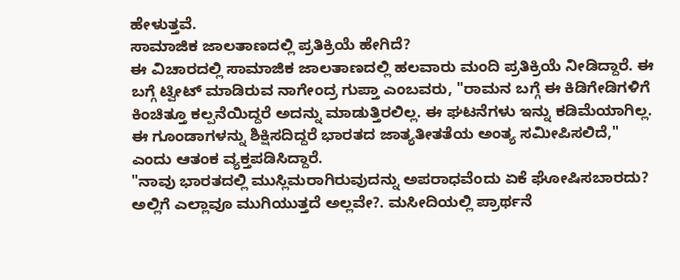ಹೇಳುತ್ತವೆ.
ಸಾಮಾಜಿಕ ಜಾಲತಾಣದಲ್ಲಿ ಪ್ರತಿಕ್ರಿಯೆ ಹೇಗಿದೆ?
ಈ ವಿಚಾರದಲ್ಲಿ ಸಾಮಾಜಿಕ ಜಾಲತಾಣದಲ್ಲಿ ಹಲವಾರು ಮಂದಿ ಪ್ರತಿಕ್ರಿಯೆ ನೀಡಿದ್ದಾರೆ. ಈ ಬಗ್ಗೆ ಟ್ವೀಟ್ ಮಾಡಿರುವ ನಾಗೇಂದ್ರ ಗುಪ್ತಾ ಎಂಬವರು, "ರಾಮನ ಬಗ್ಗೆ ಈ ಕಿಡಿಗೇಡಿಗಳಿಗೆ ಕಿಂಚಿತ್ತೂ ಕಲ್ಪನೆಯಿದ್ದರೆ ಅದನ್ನು ಮಾಡುತ್ತಿರಲಿಲ್ಲ. ಈ ಘಟನೆಗಳು ಇನ್ನು ಕಡಿಮೆಯಾಗಿಲ್ಲ. ಈ ಗೂಂಡಾಗಳನ್ನು ಶಿಕ್ಷಿಸದಿದ್ದರೆ ಭಾರತದ ಜಾತ್ಯತೀತತೆಯ ಅಂತ್ಯ ಸಮೀಪಿಸಲಿದೆ," ಎಂದು ಆತಂಕ ವ್ಯಕ್ತಪಡಿಸಿದ್ದಾರೆ.
"ನಾವು ಭಾರತದಲ್ಲಿ ಮುಸ್ಲಿಮರಾಗಿರುವುದನ್ನು ಅಪರಾಧವೆಂದು ಏಕೆ ಘೋಷಿಸಬಾರದು? ಅಲ್ಲಿಗೆ ಎಲ್ಲಾವೂ ಮುಗಿಯುತ್ತದೆ ಅಲ್ಲವೇ?. ಮಸೀದಿಯಲ್ಲಿ ಪ್ರಾರ್ಥನೆ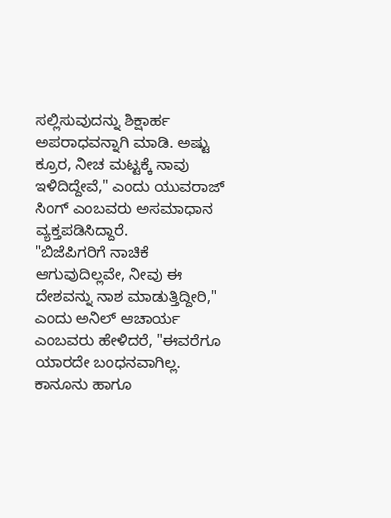ಸಲ್ಲಿಸುವುದನ್ನು ಶಿಕ್ಷಾರ್ಹ ಅಪರಾಧವನ್ನಾಗಿ ಮಾಡಿ. ಅಷ್ಟು ಕ್ರೂರ, ನೀಚ ಮಟ್ಟಕ್ಕೆ ನಾವು ಇಳಿದಿದ್ದೇವೆ," ಎಂದು ಯುವರಾಜ್ ಸಿಂಗ್ ಎಂಬವರು ಅಸಮಾಧಾನ ವ್ಯಕ್ತಪಡಿಸಿದ್ದಾರೆ.
"ಬಿಜೆಪಿಗರಿಗೆ ನಾಚಿಕೆ ಆಗುವುದಿಲ್ಲವೇ, ನೀವು ಈ ದೇಶವನ್ನು ನಾಶ ಮಾಡುತ್ತಿದ್ದೀರಿ," ಎಂದು ಅನಿಲ್ ಆಚಾರ್ಯ ಎಂಬವರು ಹೇಳಿದರೆ, "ಈವರೆಗೂ ಯಾರದೇ ಬಂಧನವಾಗಿಲ್ಲ. ಕಾನೂನು ಹಾಗೂ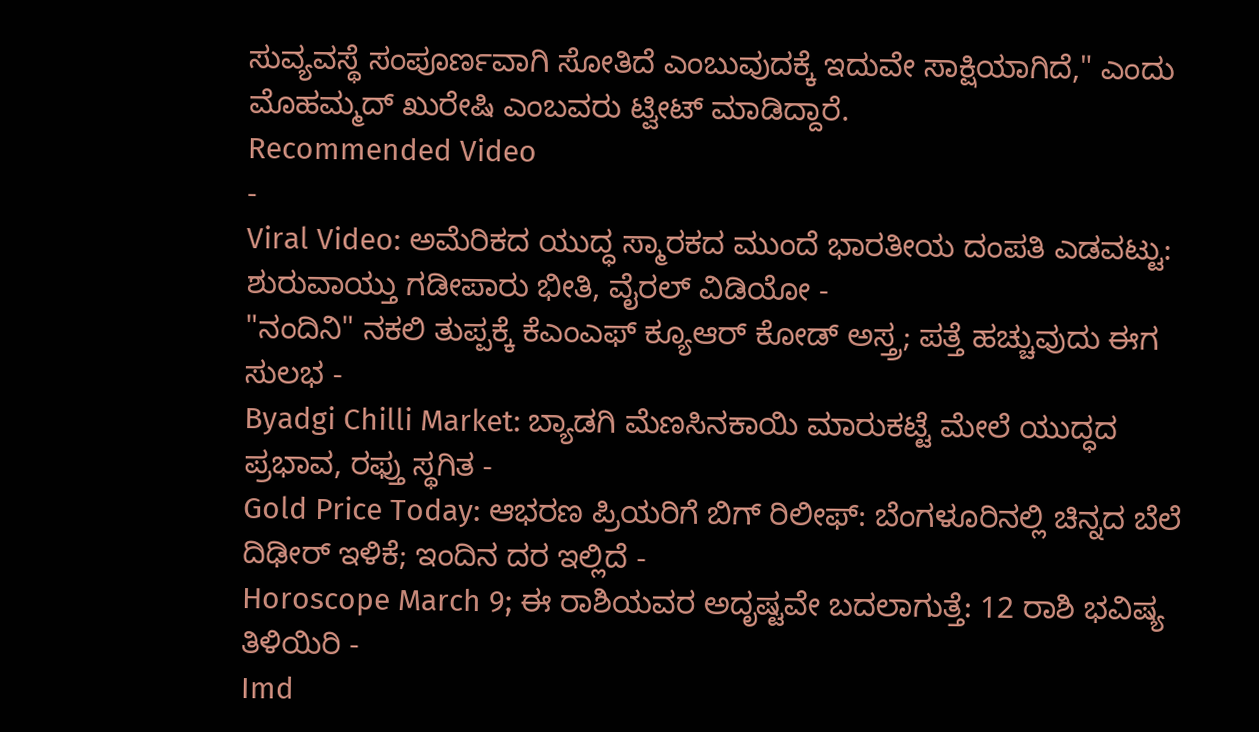ಸುವ್ಯವಸ್ಥೆ ಸಂಪೂರ್ಣವಾಗಿ ಸೋತಿದೆ ಎಂಬುವುದಕ್ಕೆ ಇದುವೇ ಸಾಕ್ಷಿಯಾಗಿದೆ," ಎಂದು ಮೊಹಮ್ಮದ್ ಖುರೇಷಿ ಎಂಬವರು ಟ್ವೀಟ್ ಮಾಡಿದ್ದಾರೆ.
Recommended Video
-
Viral Video: ಅಮೆರಿಕದ ಯುದ್ಧ ಸ್ಮಾರಕದ ಮುಂದೆ ಭಾರತೀಯ ದಂಪತಿ ಎಡವಟ್ಟು: ಶುರುವಾಯ್ತು ಗಡೀಪಾರು ಭೀತಿ, ವೈರಲ್ ವಿಡಿಯೋ -
"ನಂದಿನಿ" ನಕಲಿ ತುಪ್ಪಕ್ಕೆ ಕೆಎಂಎಫ್ ಕ್ಯೂಆರ್ ಕೋಡ್ ಅಸ್ತ್ರ; ಪತ್ತೆ ಹಚ್ಚುವುದು ಈಗ ಸುಲಭ -
Byadgi Chilli Market: ಬ್ಯಾಡಗಿ ಮೆಣಸಿನಕಾಯಿ ಮಾರುಕಟ್ಟೆ ಮೇಲೆ ಯುದ್ಧದ ಪ್ರಭಾವ, ರಫ್ತು ಸ್ಥಗಿತ -
Gold Price Today: ಆಭರಣ ಪ್ರಿಯರಿಗೆ ಬಿಗ್ ರಿಲೀಫ್: ಬೆಂಗಳೂರಿನಲ್ಲಿ ಚಿನ್ನದ ಬೆಲೆ ದಿಢೀರ್ ಇಳಿಕೆ; ಇಂದಿನ ದರ ಇಲ್ಲಿದೆ -
Horoscope March 9; ಈ ರಾಶಿಯವರ ಅದೃಷ್ಟವೇ ಬದಲಾಗುತ್ತೆ: 12 ರಾಶಿ ಭವಿಷ್ಯ ತಿಳಿಯಿರಿ -
Imd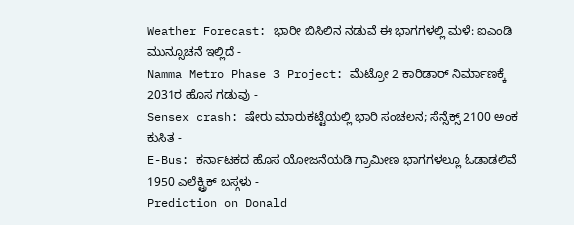Weather Forecast: ಭಾರೀ ಬಿಸಿಲಿನ ನಡುವೆ ಈ ಭಾಗಗಳಲ್ಲಿ ಮಳೆ: ಐಎಂಡಿ ಮುನ್ಸೂಚನೆ ಇಲ್ಲಿದೆ -
Namma Metro Phase 3 Project: ಮೆಟ್ರೋ 2 ಕಾರಿಡಾರ್ ನಿರ್ಮಾಣಕ್ಕೆ 2031ರ ಹೊಸ ಗಡುವು -
Sensex crash: ಷೇರು ಮಾರುಕಟ್ಟೆಯಲ್ಲಿ ಭಾರಿ ಸಂಚಲನ; ಸೆನ್ಸೆಕ್ಸ್ 2100 ಅಂಕ ಕುಸಿತ -
E-Bus: ಕರ್ನಾಟಕದ ಹೊಸ ಯೋಜನೆಯಡಿ ಗ್ರಾಮೀಣ ಭಾಗಗಳಲ್ಲೂ ಓಡಾಡಲಿವೆ 1950 ಎಲೆಕ್ಟ್ರಿಕ್ ಬಸ್ಗಳು -
Prediction on Donald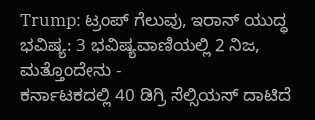Trump: ಟ್ರಂಪ್ ಗೆಲುವು, ಇರಾನ್ ಯುದ್ಧ ಭವಿಷ್ಯ: 3 ಭವಿಷ್ಯವಾಣಿಯಲ್ಲಿ 2 ನಿಜ, ಮತ್ತೊಂದೇನು -
ಕರ್ನಾಟಕದಲ್ಲಿ 40 ಡಿಗ್ರಿ ಸೆಲ್ಸಿಯಸ್ ದಾಟಿದೆ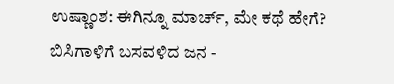ಉಷ್ಣಾಂಶ: ಈಗಿನ್ನೂ ಮಾರ್ಚ್, ಮೇ ಕಥೆ ಹೇಗೆ? ಬಿಸಿಗಾಳಿಗೆ ಬಸವಳಿದ ಜನ -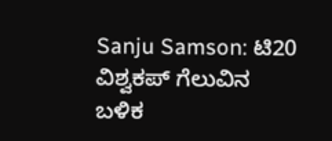Sanju Samson: ಟಿ20 ವಿಶ್ವಕಪ್ ಗೆಲುವಿನ ಬಳಿಕ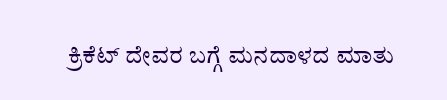ಕ್ರಿಕೆಟ್ ದೇವರ ಬಗ್ಗೆ ಮನದಾಳದ ಮಾತು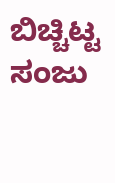ಬಿಚ್ಚಿಟ್ಟ ಸಂಜು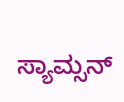ಸ್ಯಾಮ್ಸನ್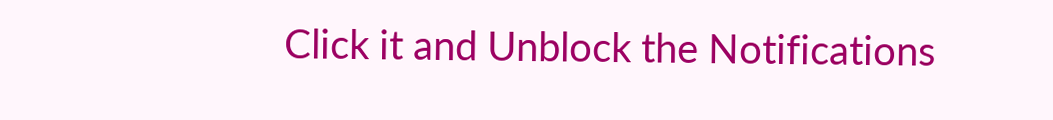Click it and Unblock the Notifications